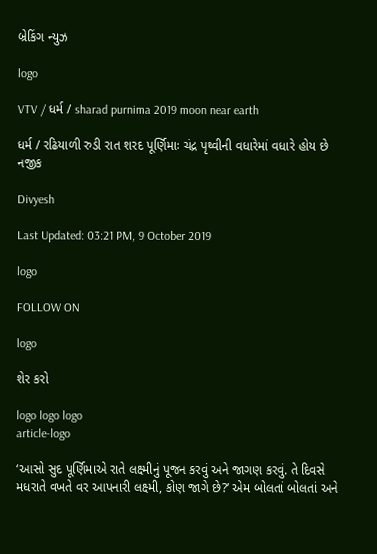બ્રેકિંગ ન્યુઝ

logo

VTV / ધર્મ / sharad purnima 2019 moon near earth

ધર્મ / રઢિયાળી રુડી રાત શરદ પૂર્ણિમાઃ ચંદ્ર પૃથ્વીની વધારેમાં વધારે હોય છે નજીક

Divyesh

Last Updated: 03:21 PM, 9 October 2019

logo

FOLLOW ON

logo

શેર કરો

logo logo logo
article-logo

‘આસો સુદ પૂર્ણિમાએ રાતે લક્ષ્મીનું પૂજન કરવું અને જાગણ કરવું. તે દિવસે મધરાતે વખતે વર આપનારી લક્ષ્મી, કોણ જાગે છે?’ એમ બોલતાં બોલતાં અને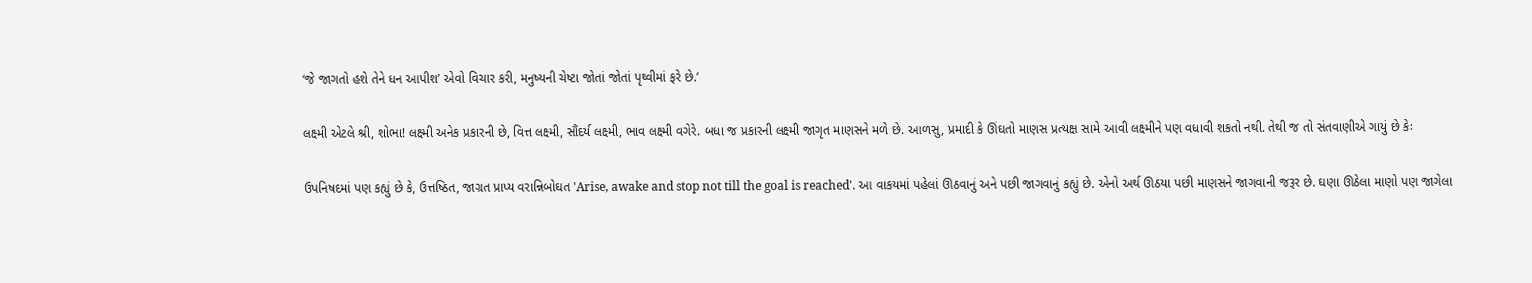‘જે જાગતો હશે તેને ધન આપીશ’ એવો વિચાર કરી, મનુષ્યની ચેષ્ટા જોતાં જોતાં પૃથ્વીમાં ફરે છે.’

લક્ષ્મી એટલે શ્રી, શોભા! લક્ષ્મી અનેક પ્રકારની છે, વિત્ત લક્ષ્મી, સૌંદર્ય લક્ષ્મી, ભાવ લક્ષ્મી વગેરે. બધા જ પ્રકારની લક્ષ્મી જાગૃત માણસને મળે છે. આળસુ, પ્રમાદી કે ઊંઘતો માણસ પ્રત્યક્ષ સામે આવી લક્ષ્મીને પણ વધાવી શકતો નથી. તેથી જ તો સંતવાણીએ ગાયું છે કેઃ

ઉપનિષદમાં પણ કહ્યું છે કે, ઉત્તષ્ઠિત, જાગ્રત પ્રાપ્ય વરાન્નિબોઘત 'Arise, awake and stop not till the goal is reached'. આ વાકયમાં પહેલાં ઊઠવાનું અને પછી જાગવાનું કહ્યું છે. એનો અર્થ ઊઠયા પછી માણસને જાગવાની જરૂર છે. ઘણા ઊઠેલા માણો પણ જાગેલા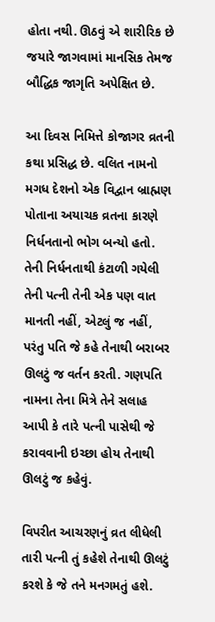હોતા નથી. ઊઠવું એ શારીરિક છે જયારે જાગવામાં માનસિક તેમજ બૌદ્ધિક જાગૃતિ અપેક્ષિત છે.

આ દિવસ નિમિત્તે કોજાગર વ્રતની કથા પ્રસિદ્ધ છે. વલિત નામનો મગધ દેશનો એક વિદ્વાન બ્રાહ્મણ પોતાના અયાચક વ્રતના કારણે નિર્ધનતાનો ભોગ બન્યો હતો. તેની નિર્ધનતાથી કંટાળી ગયેલી તેની પત્ની તેની એક પણ વાત માનતી નહીં, એટલું જ નહીં, પરંતુ પતિ જે કહે તેનાથી બરાબર ઊલટું જ વર્તન કરતી. ગણપતિ નામના તેના મિત્રે તેને સલાહ આપી કે તારે પત્ની પાસેથી જે કરાવવાની ઇચ્છા હોય તેનાથી ઊલટું જ કહેવું.

વિપરીત આચરણનું વ્રત લીધેલી તારી પત્ની તું કહેશે તેનાથી ઊલટું કરશે કે જે તને મનગમતું હશે.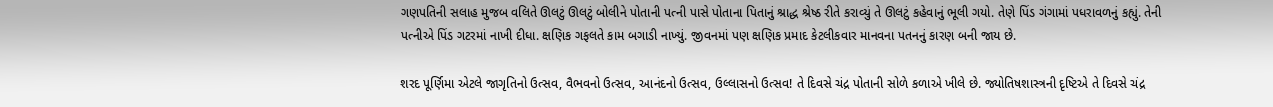ગણપતિની સલાહ મુજબ વલિતે ઊલટું ઊલટું બોલીને પોતાની પત્ની પાસે પોતાના પિતાનું શ્રાદ્ધ શ્રેષ્ઠ રીતે કરાવ્યું તે ઊલટું કહેવાનું ભૂલી ગયો. તેણે પિંડ ગંગામાં પધરાવળનું કહ્યું. તેની પત્નીએ પિંડ ગટરમાં નાખી દીધા. ક્ષણિક ગફલતે કામ બગાડી નાખ્યું. જીવનમાં પણ ક્ષણિક પ્રમાદ કેટલીકવાર માનવના પતનનું કારણ બની જાય છે.

શરદ પૂર્ણિમા એટલે જાગૃતિનો ઉત્સવ, વૈભવનો ઉત્સવ, આનંદનો ઉત્સવ, ઉલ્લાસનો ઉત્સવ! તે દિવસે ચંદ્ર પોતાની સોળે કળાએ ખીલે છે. જ્યોતિષશાસ્ત્રની દૃષ્ટિએ તે દિવસે ચંદ્ર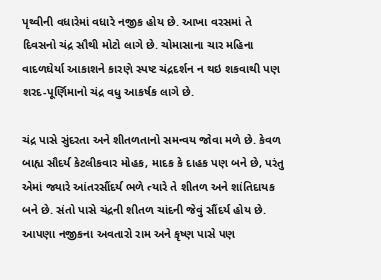પૃથ્વીની વધારેમાં વધારે નજીક હોય છે. આખા વરસમાં તે દિવસનો ચંદ્ર સૌથી મોટો લાગે છે. ચોમાસાના ચાર મહિના વાદળઘેર્યા આકાશને કારણે સ્પષ્ટ ચંદ્રદર્શન ન થઇ શકવાથી પણ શરદ-પૂર્ણિમાનો ચંદ્ર વધુ આકર્ષક લાગે છે.

ચંદ્ર પાસે સુંદરતા અને શીતળતાનો સમન્વય જોવા મળે છે. કેવળ બાહ્ય સૌદર્ય કેટલીકવાર મોહક, માદક કે દાહક પણ બને છે, પરંતુ એમાં જ્યારે આંતરસૌંદર્ય ભળે ત્યારે તે શીતળ અને શાંતિદાયક બને છે. સંતો પાસે ચંદ્રની શીતળ ચાંદની જેવું સૌંદર્ય હોય છે. આપણા નજીકના અવતારો રામ અને કૃષ્ણ પાસે પણ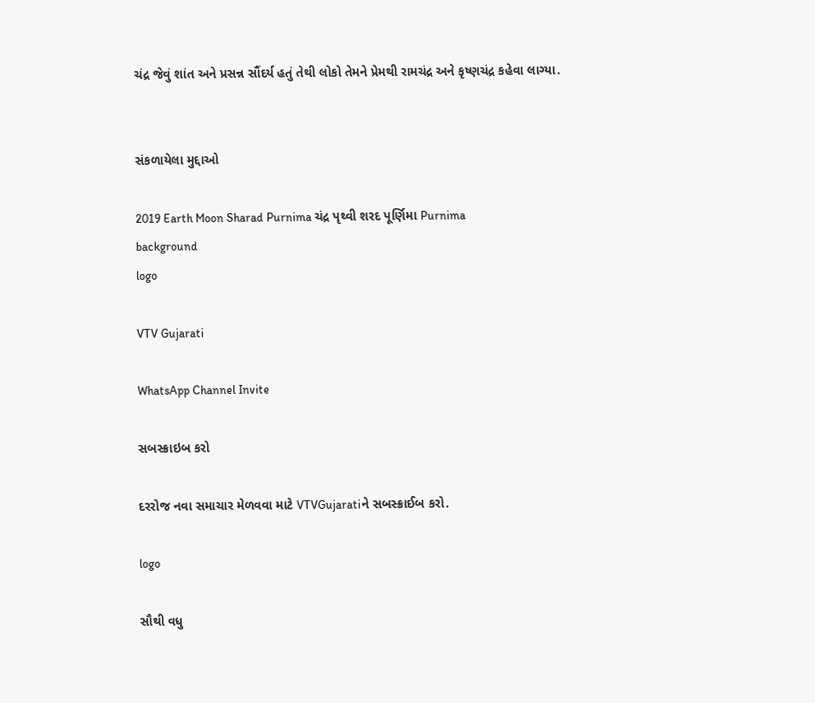ચંદ્ર જેવું શાંત અને પ્રસન્ન સૌંદર્ય હતું તેથી લોકો તેમને પ્રેમથી રામચંદ્ર અને કૃષ્ણચંદ્ર કહેવા લાગ્યા.


સંકળાયેલા મુદ્દાઓ

2019 Earth Moon Sharad Purnima ચંદ્ર પૃથ્વી શરદ પૂર્ણિમા Purnima
background
logo

VTV Gujarati

WhatsApp Channel Invite

સબસ્ક્રાઇબ કરો

દરરોજ નવા સમાચાર મેળવવા માટે VTVGujaratiને સબસ્ક્રાઈબ કરો.

logo

સૌથી વધુ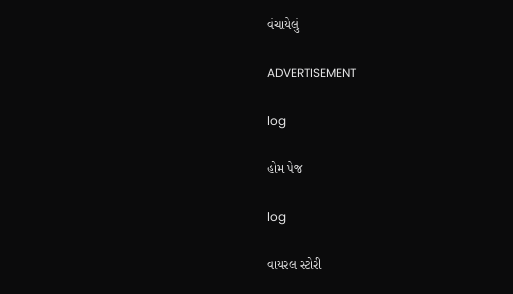વંચાયેલું

ADVERTISEMENT

log

હોમ પેજ

log

વાયરલ સ્ટોરી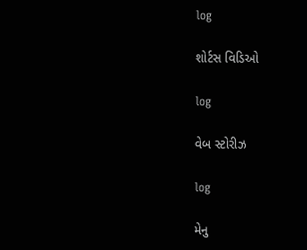log

શોર્ટસ વિડિઓ

log

વેબ સ્ટોરીઝ

log

મેનુ